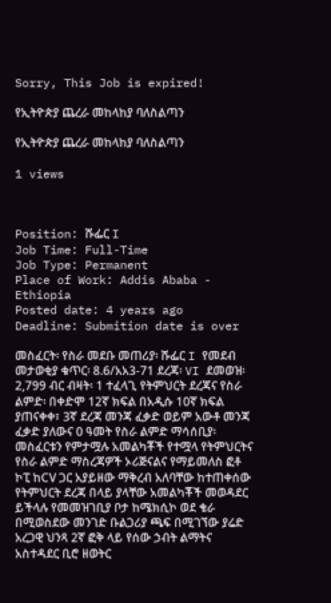Sorry, This Job is expired!

የኢትዮጵያ ጨረራ መከላከያ ባለስልጣን

የኢትዮጵያ ጨረራ መከላከያ ባለስልጣን

1 views



Position: ሹፌር I
Job Time: Full-Time
Job Type: Permanent
Place of Work: Addis Ababa - Ethiopia
Posted date: 4 years ago
Deadline: Submition date is over

መስፈርት፡ የስራ መደቡ መጠሪያ፡ ሹፌር I የመደብ መታወቂያ ቁጥር፡ 8.6/አአ3-71 ደረጃ፡ VI ደመወዝ፡ 2,799 ብር ብዛት፡ 1 ተፈላጊ የትምህርት ደረጃና የስራ ልምድ፡ በቀድሞ 12ኛ ክፍል በአዲሱ 10ኛ ክፍል ያጠናቀቀ፣ 3ኛ ደረጃ መንጃ ፈቃድ ወይም አውቶ መንጃ ፈቃድ ያለውና 0 ዓመት የስራ ልምድ ማሳሰቢያ፡ መስፈርቱን የምታሟሉ አመልካቾች የተሟላ የትምህርትና የስራ ልምድ ማስረጃዎች ኦሪጅናልና የማይመለስ ፎቶ ኮፒ ከCV ጋር አያይዘው ማቅረብ አለባቸው ከተጠቀሰው የትምህርት ደረጃ በላይ ያላቸው አመልካቾች መወዳደር ይችላሉ የመመዝገቢያ ቦታ ከሜክሲኮ ወደ ቄራ በሚወስደው መንገድ ቡልጋሪያ ጫፍ በሚገኘው ያሬድ አረጋዊ ህንጻ 2ኛ ፎቅ ላይ የሰው ኃብት ልማትና አስተዳደር ቢሮ ዘወትር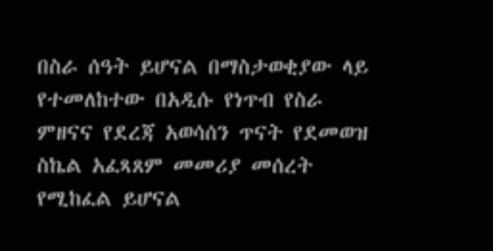በስራ ሰዓት ይሆናል በማስታወቂያው ላይ የተመለከተው በአዲሱ የነጥብ የስራ ምዘናና የደረጃ አወሳሰን ጥናት የደመወዝ ስኬል አፈጻጸም መመሪያ መሰረት የሚከፈል ይሆናል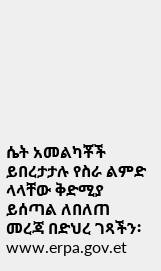ሴት አመልካቾች ይበረታታሉ የስራ ልምድ ላላቸው ቅድሚያ ይሰጣል ለበለጠ መረጃ በድህረ ገጻችን፡ www.erpa.gov.et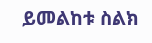ይመልከቱ ስልክ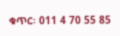ቁጥር፡ 011 4 70 55 85